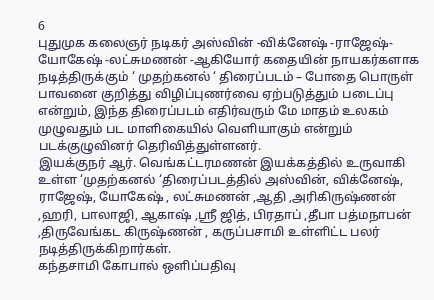6
புதுமுக கலைஞர் நடிகர் அஸ்வின் -விக்னேஷ் -ராஜேஷ்- யோகேஷ் -லட்சுமணன் -ஆகியோர் கதையின் நாயகர்களாக நடித்திருக்கும் ‘ முதற்கனல் ‘ திரைப்படம் – போதை பொருள் பாவனை குறித்து விழிப்புணர்வை ஏற்படுத்தும் படைப்பு என்றும், இந்த திரைப்படம் எதிர்வரும் மே மாதம் உலகம் முழுவதும் பட மாளிகையில் வெளியாகும் என்றும் படக்குழுவினர் தெரிவித்துள்ளனர்.
இயக்குநர் ஆர். வெங்கட்டரமணன் இயக்கத்தில் உருவாகி உள்ள ‘முதற்கனல் ‘திரைப்படத்தில் அஸ்வின், விக்னேஷ், ராஜேஷ், யோகேஷ் , லட்சுமணன் ,ஆதி ,அரிகிருஷ்ணன் ,ஹரி, பாலாஜி, ஆகாஷ் ,ஸ்ரீ ஜித், பிரதாப் ,தீபா பத்மநாபன் ,திருவேங்கட கிருஷ்ணன் , கருப்பசாமி உள்ளிட்ட பலர் நடித்திருக்கிறார்கள்.
கந்தசாமி கோபால் ஒளிப்பதிவு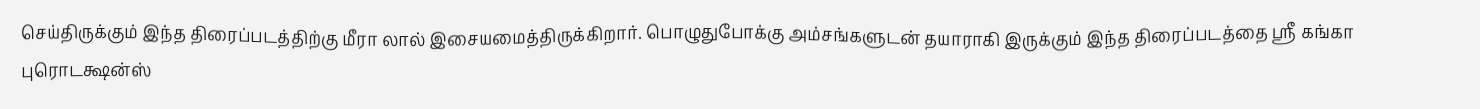செய்திருக்கும் இந்த திரைப்படத்திற்கு மீரா லால் இசையமைத்திருக்கிறார். பொழுதுபோக்கு அம்சங்களுடன் தயாராகி இருக்கும் இந்த திரைப்படத்தை ஸ்ரீ கங்கா புரொடக்ஷன்ஸ்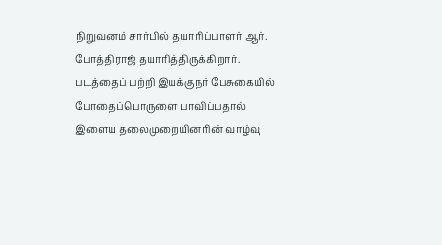நிறுவனம் சார்பில் தயாரிப்பாளர் ஆர். போத்திராஜ் தயாரித்திருக்கிறார்.
படத்தைப் பற்றி இயக்குநர் பேசுகையில் போதைப்பொருளை பாவிப்பதால் இளைய தலைமுறையினரின் வாழ்வு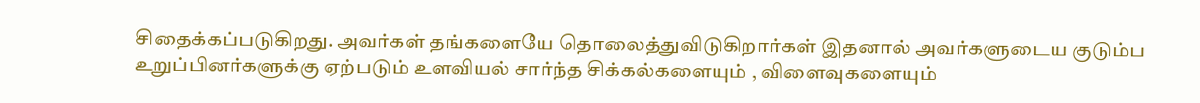சிதைக்கப்படுகிறது. அவர்கள் தங்களையே தொலைத்துவிடுகிறார்கள் இதனால் அவர்களுடைய குடும்ப உறுப்பினர்களுக்கு ஏற்படும் உளவியல் சார்ந்த சிக்கல்களையும் , விளைவுகளையும்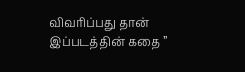விவரிப்பது தான் இப்படத்தின் கதை ”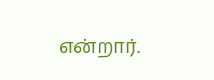என்றார்.